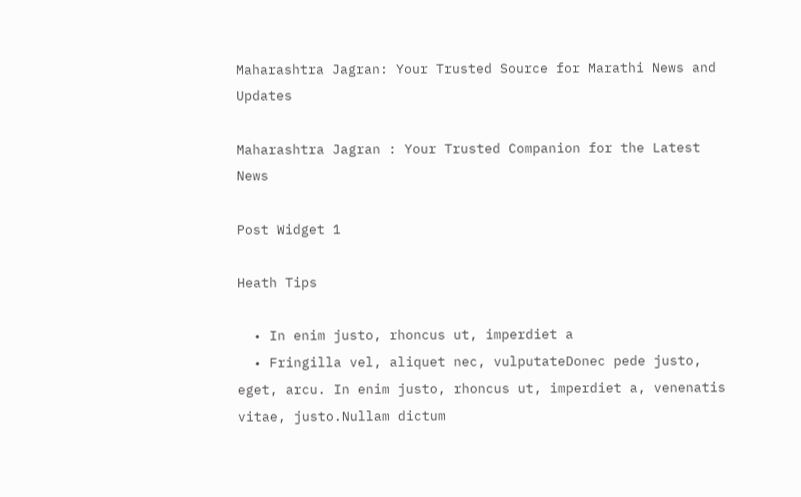Maharashtra Jagran: Your Trusted Source for Marathi News and Updates

Maharashtra Jagran : Your Trusted Companion for the Latest News

Post Widget 1

Heath Tips

  • In enim justo, rhoncus ut, imperdiet a
  • Fringilla vel, aliquet nec, vulputateDonec pede justo,  eget, arcu. In enim justo, rhoncus ut, imperdiet a, venenatis vitae, justo.Nullam dictum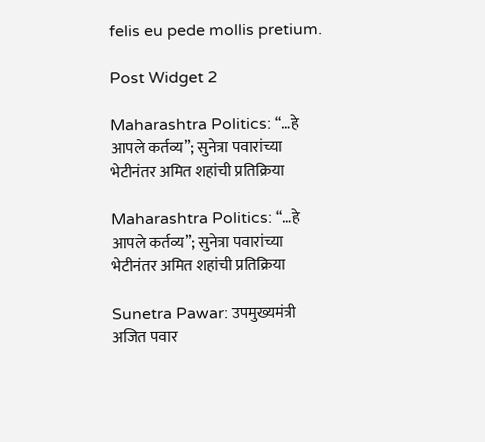felis eu pede mollis pretium.

Post Widget 2

Maharashtra Politics: “…हे आपले कर्तव्य”; सुनेत्रा पवारांच्या भेटीनंतर अमित शहांची प्रतिक्रिया

Maharashtra Politics: “…हे आपले कर्तव्य”; सुनेत्रा पवारांच्या भेटीनंतर अमित शहांची प्रतिक्रिया

Sunetra Pawar: उपमुख्यमंत्री अजित पवार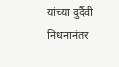यांच्या दुर्दैवी निधनानंतर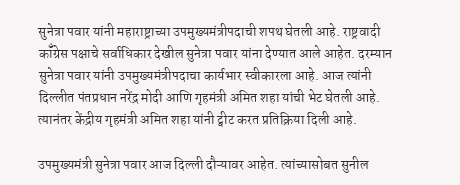सुनेत्रा पवार यांनी महाराष्ट्राच्या उपमुख्यमंत्रीपदाची शपथ घेतली आहे. राष्ट्रवादी कॉँग्रेस पक्षाचे सर्वाधिकार देखील सुनेत्रा पवार यांना देण्यात आले आहेत. दरम्यान सुनेत्रा पवार यांनी उपमुख्यमंत्रीपदाचा कार्यभार स्वीकारला आहे. आज त्यांनी दिल्लीत पंतप्रधान नरेंद्र मोदी आणि गृहमंत्री अमित शहा यांची भेट घेतली आहे. त्यानंतर केंद्रीय गृहमंत्री अमित शहा यांनी ट्वीट करत प्रतिक्रिया दिली आहे.

उपमुख्यमंत्री सुनेत्रा पवार आज दिल्ली दौऱ्यावर आहेत. त्यांच्यासोबत सुनील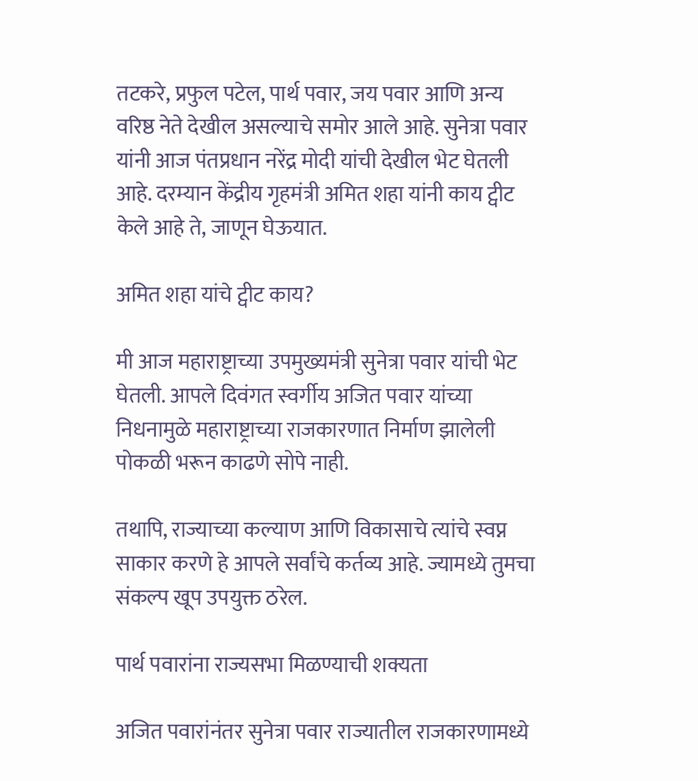तटकरे, प्रफुल पटेल, पार्थ पवार, जय पवार आणि अन्य वरिष्ठ नेते देखील असल्याचे समोर आले आहे. सुनेत्रा पवार यांनी आज पंतप्रधान नरेंद्र मोदी यांची देखील भेट घेतली आहे. दरम्यान केंद्रीय गृहमंत्री अमित शहा यांनी काय ट्वीट केले आहे ते, जाणून घेऊयात.

अमित शहा यांचे ट्वीट काय?

मी आज महाराष्ट्राच्या उपमुख्यमंत्री सुनेत्रा पवार यांची भेट घेतली. आपले दिवंगत स्वर्गीय अजित पवार यांच्या निधनामुळे महाराष्ट्राच्या राजकारणात निर्माण झालेली पोकळी भरून काढणे सोपे नाही.

तथापि, राज्याच्या कल्याण आणि विकासाचे त्यांचे स्वप्न साकार करणे हे आपले सर्वांचे कर्तव्य आहे. ज्यामध्ये तुमचा संकल्प खूप उपयुक्त ठरेल.

पार्थ पवारांना राज्यसभा मिळण्याची शक्यता

अजित पवारांनंतर सुनेत्रा पवार राज्यातील राजकारणामध्ये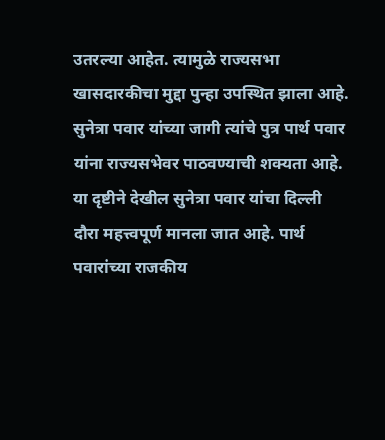उतरल्या आहेत. त्यामुळे राज्यसभा खासदारकीचा मुद्दा पुन्हा उपस्थित झाला आहे. सुनेत्रा पवार यांच्या जागी त्यांचे पुत्र पार्थ पवार यांना राज्यसभेवर पाठवण्याची शक्यता आहे. या दृष्टीने देखील सुनेत्रा पवार यांचा दिल्ली दौरा महत्त्वपूर्ण मानला जात आहे. पार्थ पवारांच्या राजकीय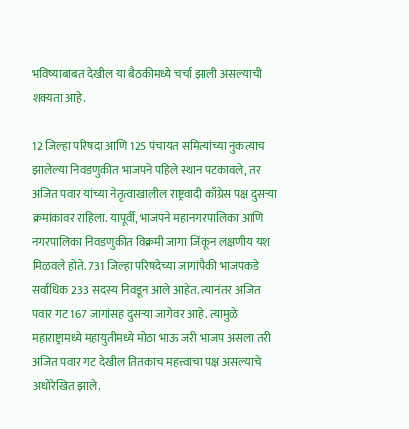भविष्याबाबत देखील या बैठकीमध्ये चर्चा झाली असल्याची शक्यता आहे.

12 जिल्हा परिषदा आणि 125 पंचायत समित्यांच्या नुकत्याच झालेल्या निवडणुकीत भाजपने पहिले स्थान पटकावले, तर अजित पवार यांच्या नेतृत्वाखालील राष्ट्रवादी काँग्रेस पक्ष दुसऱ्या क्रमांकावर राहिला. यापूर्वी, भाजपने महानगरपालिका आणि नगरपालिका निवडणुकीत विक्रमी जागा जिंकून लक्षणीय यश मिळवले होते. 731 जिल्हा परिषदेच्या जागांपैकी भाजपकडे सर्वाधिक 233 सदस्य निवडून आले आहेत. त्यानंतर अजित पवार गट 167 जागांसह दुसऱ्या जागेवर आहे. त्यामुळे महाराष्ट्रामध्ये महायुतीमध्ये मोठा भाऊ जरी भाजप असला तरी अजित पवार गट देखील तितकाच महत्त्वाचा पक्ष असल्याचे अधोरेखित झाले.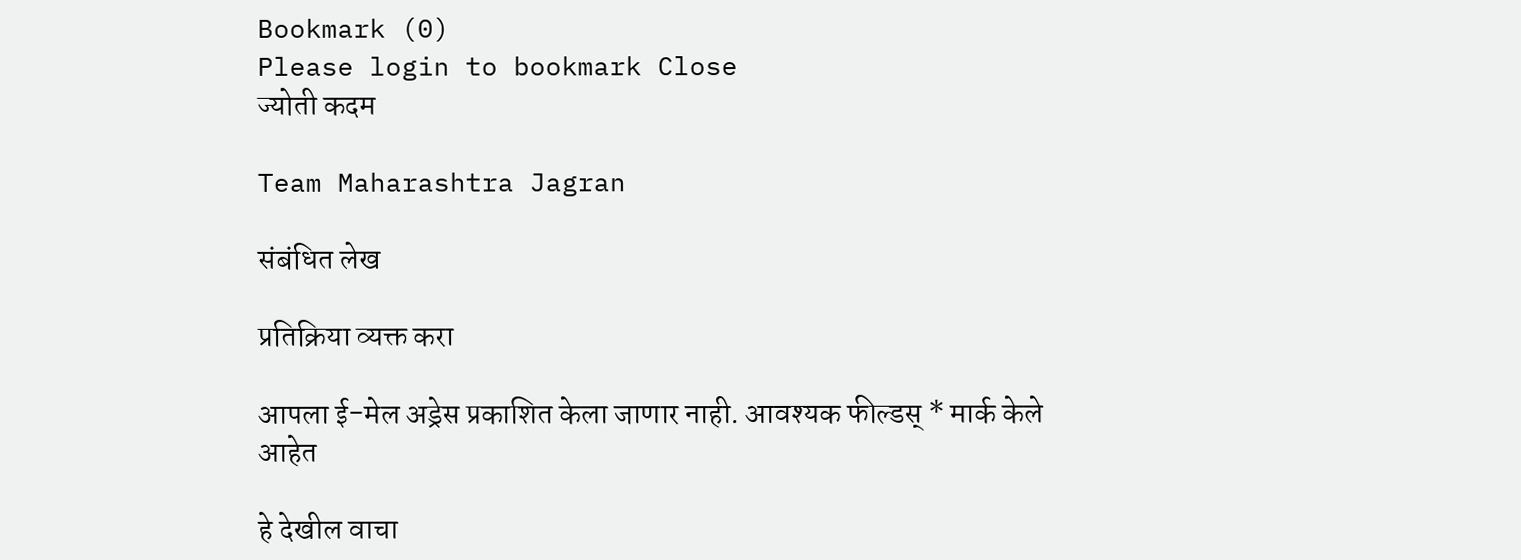Bookmark (0)
Please login to bookmark Close
ज्योती कदम

Team Maharashtra Jagran

संबंधित लेख

प्रतिक्रिया व्यक्त करा

आपला ई-मेल अड्रेस प्रकाशित केला जाणार नाही. आवश्यक फील्डस् * मार्क केले आहेत

हे देखील वाचा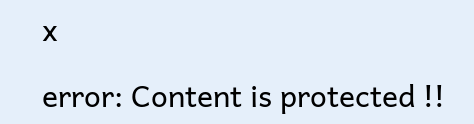x

error: Content is protected !!